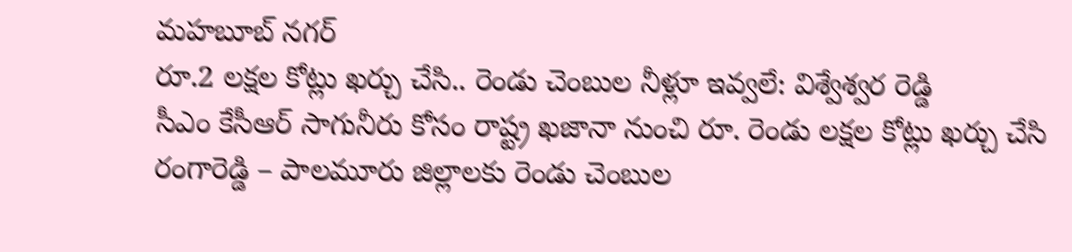మహబూబ్ నగర్
రూ.2 లక్షల కోట్లు ఖర్చు చేసి.. రెండు చెంబుల నీళ్లూ ఇవ్వలే: విశ్వేశ్వర రెడ్డి
సీఎం కేసీఆర్ సాగునీరు కోసం రాష్ట్ర ఖజానా నుంచి రూ. రెండు లక్షల కోట్లు ఖర్చు చేసి రంగారెడ్డి – పాలమూరు జిల్లాలకు రెండు చెంబుల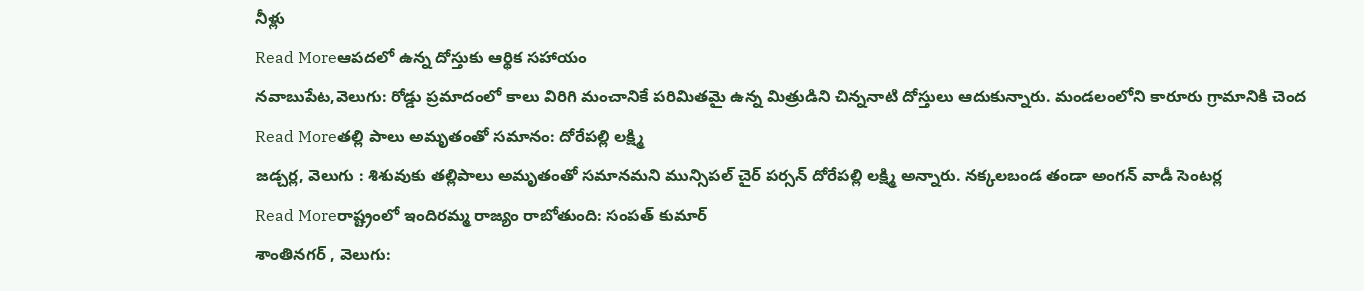నీళ్లు
Read Moreఆపదలో ఉన్న దోస్తుకు ఆర్థిక సహాయం
నవాబుపేట,వెలుగు: రోడ్డు ప్రమాదంలో కాలు విరిగి మంచానికే పరిమితమై ఉన్న మిత్రుడిని చిన్ననాటి దోస్తులు ఆదుకున్నారు. మండలంలోని కారూరు గ్రామానికి చెంద
Read Moreతల్లి పాలు అమృతంతో సమానం: దోరేపల్లి లక్ష్మి
జడ్చర్ల, వెలుగు : శిశువుకు తల్లిపాలు అమృతంతో సమానమని మున్సిపల్ చైర్ పర్సన్ దోరేపల్లి లక్ష్మి అన్నారు. నక్కలబండ తండా అంగన్ వాడీ సెంటర్ల
Read Moreరాష్ట్రంలో ఇందిరమ్మ రాజ్యం రాబోతుంది: సంపత్ కుమార్
శాంతినగర్ , వెలుగు: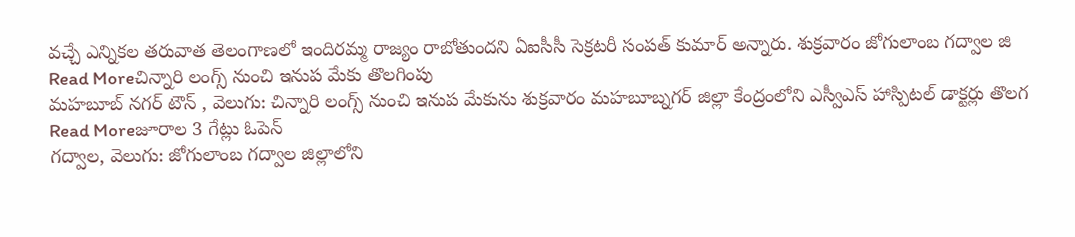వచ్చే ఎన్నికల తరువాత తెలంగాణలో ఇందిరమ్మ రాజ్యం రాబోతుందని ఏఐసీసీ సెక్రటరీ సంపత్ కుమార్ అన్నారు. శుక్రవారం జోగులాంబ గద్వాల జి
Read Moreచిన్నారి లంగ్స్ నుంచి ఇనుప మేకు తొలగింపు
మహబూబ్ నగర్ టౌన్ , వెలుగు: చిన్నారి లంగ్స్ నుంచి ఇనుప మేకును శుక్రవారం మహబూబ్నగర్ జిల్లా కేంద్రంలోని ఎస్వీఎస్ హాస్పిటల్ డాక్టర్లు తొలగ
Read Moreజూరాల 3 గేట్లు ఓపెన్
గద్వాల, వెలుగు: జోగులాంబ గద్వాల జిల్లాలోని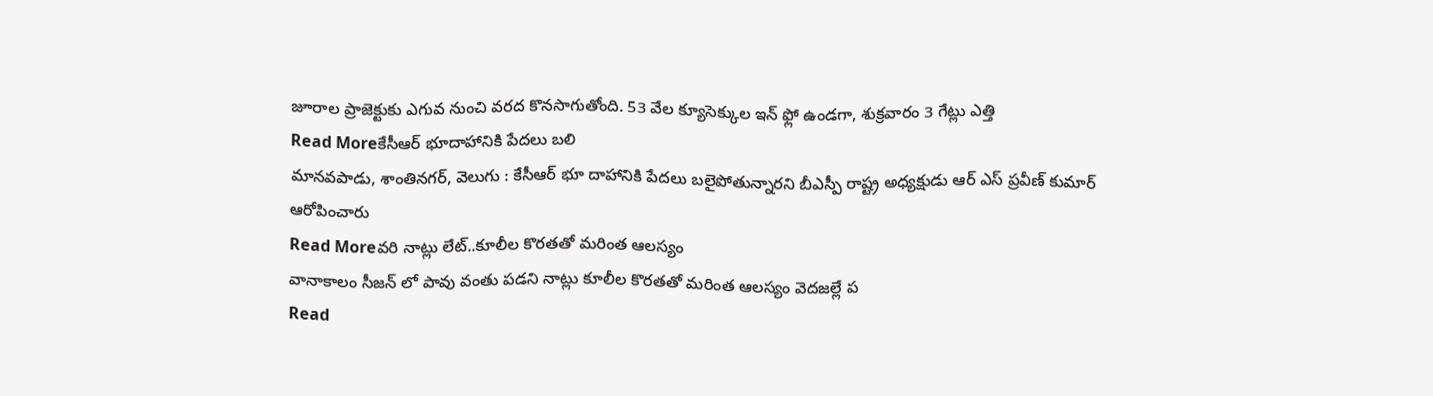జూరాల ప్రాజెక్టుకు ఎగువ నుంచి వరద కొనసాగుతోంది. 53 వేల క్యూసెక్కుల ఇన్ ఫ్లో ఉండగా, శుక్రవారం 3 గేట్లు ఎత్తి
Read Moreకేసీఆర్ భూదాహానికి పేదలు బలి
మానవపాడు, శాంతినగర్, వెలుగు : కేసీఆర్ భూ దాహానికి పేదలు బలైపోతున్నారని బీఎస్పీ రాష్ట్ర అధ్యక్షుడు ఆర్ ఎస్ ప్రవీణ్ కుమార్ ఆరోపించారు
Read Moreవరి నాట్లు లేట్..కూలీల కొరతతో మరింత ఆలస్యం
వానాకాలం సీజన్ లో పావు వంతు పడని నాట్లు కూలీల కొరతతో మరింత ఆలస్యం వెదజల్లే ప
Read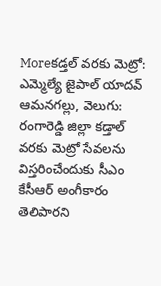Moreకడ్తల్ వరకు మెట్రో: ఎమ్మెల్యే జైపాల్ యాదవ్
ఆమనగల్లు, వెలుగు: రంగారెడ్డి జిల్లా కడ్తాల్ వరకు మెట్రో సేవలను విస్తరించేందుకు సీఎం కేసీఆర్ అంగీకారం తెలిపారని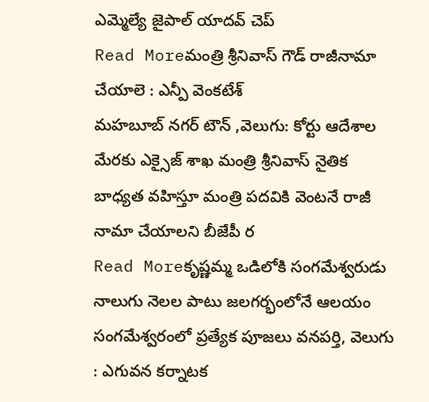ఎమ్మెల్యే జైపాల్ యాదవ్ చెప్
Read Moreమంత్రి శ్రీనివాస్ గౌడ్ రాజీనామా చేయాలె : ఎన్పీ వెంకటేశ్
మహబూబ్ నగర్ టౌన్ ,వెలుగు: కోర్టు ఆదేశాల మేరకు ఎక్సైజ్ శాఖ మంత్రి శ్రీనివాస్ నైతిక బాధ్యత వహిస్తూ మంత్రి పదవికి వెంటనే రాజీ నామా చేయాలని బీజేపీ ర
Read Moreకృష్ణమ్మ ఒడిలోకి సంగమేశ్వరుడు
నాలుగు నెలల పాటు జలగర్భంలోనే ఆలయం సంగమేశ్వరంలో ప్రత్యేక పూజలు వనపర్తి, వెలుగు : ఎగువన కర్నాటక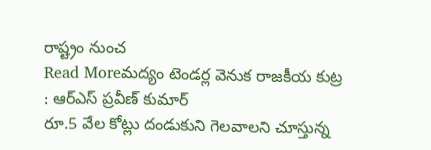రాష్ట్రం నుంచ
Read Moreమద్యం టెండర్ల వెనుక రాజకీయ కుట్ర : ఆర్ఎస్ ప్రవీణ్ కుమార్
రూ.5 వేల కోట్లు దండుకుని గెలవాలని చూస్తున్న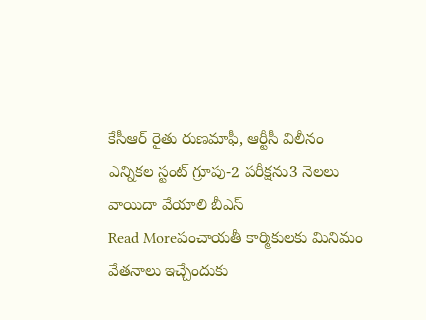కేసీఆర్ రైతు రుణమాఫీ, ఆర్టీసీ విలీనం ఎన్నికల స్టంట్ గ్రూపు-2 పరీక్షను3 నెలలు వాయిదా వేయాలి బీఎస్
Read Moreపంచాయతీ కార్మికులకు మినిమం వేతనాలు ఇచ్చేందుకు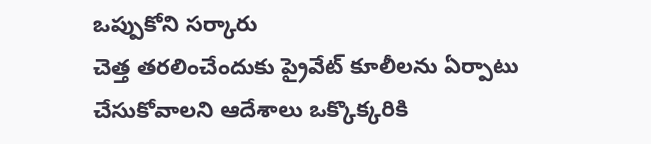ఒప్పుకోని సర్కారు
చెత్త తరలించేందుకు ప్రైవేట్ కూలీలను ఏర్పాటు చేసుకోవాలని ఆదేశాలు ఒక్కొక్కరికి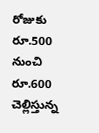రోజుకు రూ.500 నుంచి రూ.600 చెల్లిస్తున్న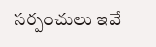సర్పంచులు ఇవే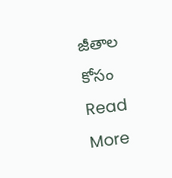జీతాల కోసం
Read More